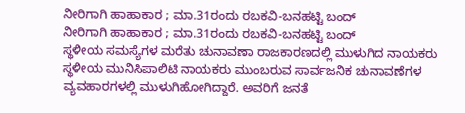ನೀರಿಗಾಗಿ ಹಾಹಾಕಾರ ; ಮಾ.31ರಂದು ರಬಕವಿ-ಬನಹಟ್ಟಿ ಬಂದ್
ನೀರಿಗಾಗಿ ಹಾಹಾಕಾರ ; ಮಾ.31ರಂದು ರಬಕವಿ-ಬನಹಟ್ಟಿ ಬಂದ್
ಸ್ಥಳೀಯ ಸಮಸ್ಯೆಗಳ ಮರೆತು ಚುನಾವಣಾ ರಾಜಕಾರಣದಲ್ಲಿ ಮುಳುಗಿದ ನಾಯಕರು
ಸ್ಥಳೀಯ ಮುನಿಸಿಪಾಲಿಟಿ ನಾಯಕರು ಮುಂಬರುವ ಸಾರ್ವಜನಿಕ ಚುನಾವಣೆಗಳ ವ್ಯವಹಾರಗಳಲ್ಲಿ ಮುಳುಗಿಹೋಗಿದ್ದಾರೆ. ಅವರಿಗೆ ಜನತೆ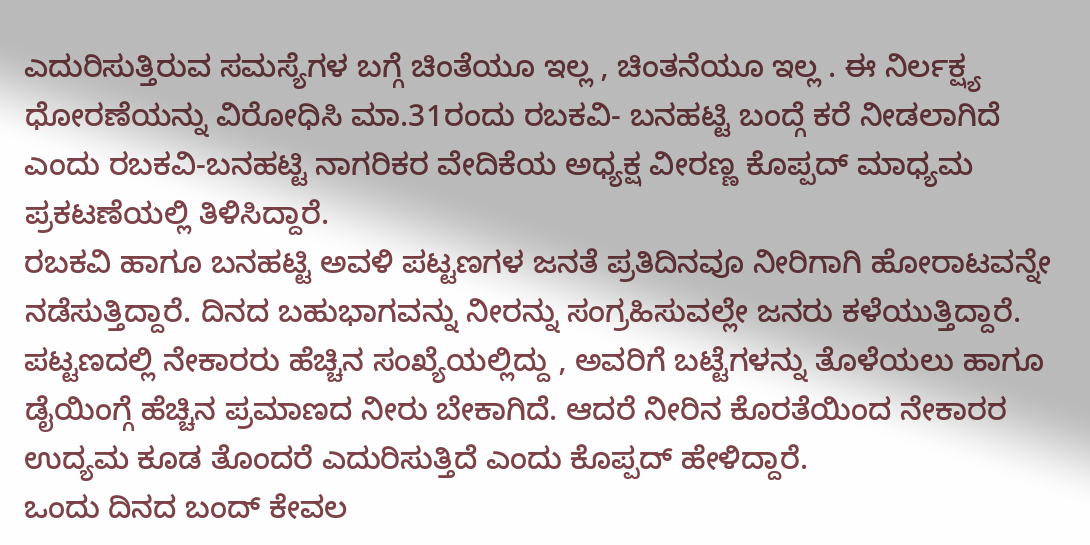ಎದುರಿಸುತ್ತಿರುವ ಸಮಸ್ಯೆಗಳ ಬಗ್ಗೆ ಚಿಂತೆಯೂ ಇಲ್ಲ , ಚಿಂತನೆಯೂ ಇಲ್ಲ . ಈ ನಿರ್ಲಕ್ಷ್ಯ ಧೋರಣೆಯನ್ನು ವಿರೋಧಿಸಿ ಮಾ.31ರಂದು ರಬಕವಿ- ಬನಹಟ್ಟಿ ಬಂದ್ಗೆ ಕರೆ ನೀಡಲಾಗಿದೆ ಎಂದು ರಬಕವಿ-ಬನಹಟ್ಟಿ ನಾಗರಿಕರ ವೇದಿಕೆಯ ಅಧ್ಯಕ್ಷ ವೀರಣ್ಣ ಕೊಪ್ಪದ್ ಮಾಧ್ಯಮ ಪ್ರಕಟಣೆಯಲ್ಲಿ ತಿಳಿಸಿದ್ದಾರೆ.
ರಬಕವಿ ಹಾಗೂ ಬನಹಟ್ಟಿ ಅವಳಿ ಪಟ್ಟಣಗಳ ಜನತೆ ಪ್ರತಿದಿನವೂ ನೀರಿಗಾಗಿ ಹೋರಾಟವನ್ನೇ ನಡೆಸುತ್ತಿದ್ದಾರೆ. ದಿನದ ಬಹುಭಾಗವನ್ನು ನೀರನ್ನು ಸಂಗ್ರಹಿಸುವಲ್ಲೇ ಜನರು ಕಳೆಯುತ್ತಿದ್ದಾರೆ. ಪಟ್ಟಣದಲ್ಲಿ ನೇಕಾರರು ಹೆಚ್ಚಿನ ಸಂಖ್ಯೆಯಲ್ಲಿದ್ದು , ಅವರಿಗೆ ಬಟ್ಟೆಗಳನ್ನು ತೊಳೆಯಲು ಹಾಗೂ ಡೈಯಿಂಗ್ಗೆ ಹೆಚ್ಚಿನ ಪ್ರಮಾಣದ ನೀರು ಬೇಕಾಗಿದೆ. ಆದರೆ ನೀರಿನ ಕೊರತೆಯಿಂದ ನೇಕಾರರ ಉದ್ಯಮ ಕೂಡ ತೊಂದರೆ ಎದುರಿಸುತ್ತಿದೆ ಎಂದು ಕೊಪ್ಪದ್ ಹೇಳಿದ್ದಾರೆ.
ಒಂದು ದಿನದ ಬಂದ್ ಕೇವಲ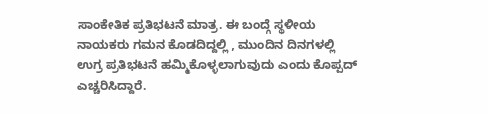ಸಾಂಕೇತಿಕ ಪ್ರತಿಭಟನೆ ಮಾತ್ರ. ಈ ಬಂದ್ಗೆ ಸ್ಥಳೀಯ ನಾಯಕರು ಗಮನ ಕೊಡದಿದ್ದಲ್ಲಿ , ಮುಂದಿನ ದಿನಗಳಲ್ಲಿ ಉಗ್ರ ಪ್ರತಿಭಟನೆ ಹಮ್ಮಿಕೊಳ್ಳಲಾಗುವುದು ಎಂದು ಕೊಪ್ಪದ್ ಎಚ್ಚರಿಸಿದ್ದಾರೆ.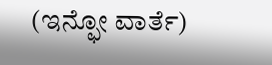(ಇನ್ಫೋ ವಾರ್ತೆ)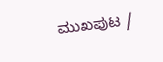ಮುಖಪುಟ /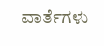ವಾರ್ತೆಗಳು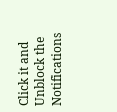Click it and Unblock the Notifications